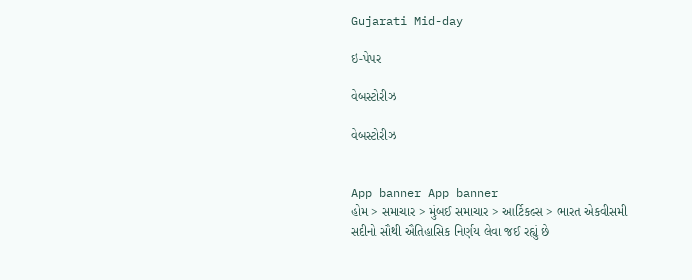Gujarati Mid-day

ઇ-પેપર

વેબસ્ટોરીઝ

વેબસ્ટોરીઝ


App banner App banner
હોમ > સમાચાર > મુંબઈ સમાચાર > આર્ટિકલ્સ > ભારત એકવીસમી સદીનો સૌથી ઐતિહાસિક નિર્ણય લેવા જઈ રહ્યું છે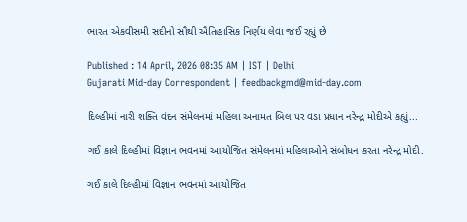ભારત એકવીસમી સદીનો સૌથી ઐતિહાસિક નિર્ણય લેવા જઈ રહ્યું છે

Published : 14 April, 2026 08:35 AM | IST | Delhi
Gujarati Mid-day Correspondent | feedbackgmd@mid-day.com

દિલ્હીમાં નારી શક્તિ વંદન સંમેલનમાં મહિલા અનામત બિલ પર વડા પ્રધાન નરેન્દ્ર મોદીએ કહ્યું...

ગઈ કાલે દિલ્હીમાં વિજ્ઞાન ભવનમાં આયોજિત સંમેલનમાં મહિલાઓને સંબોધન કરતા નરેન્દ્ર મોદી.

ગઈ કાલે દિલ્હીમાં વિજ્ઞાન ભવનમાં આયોજિત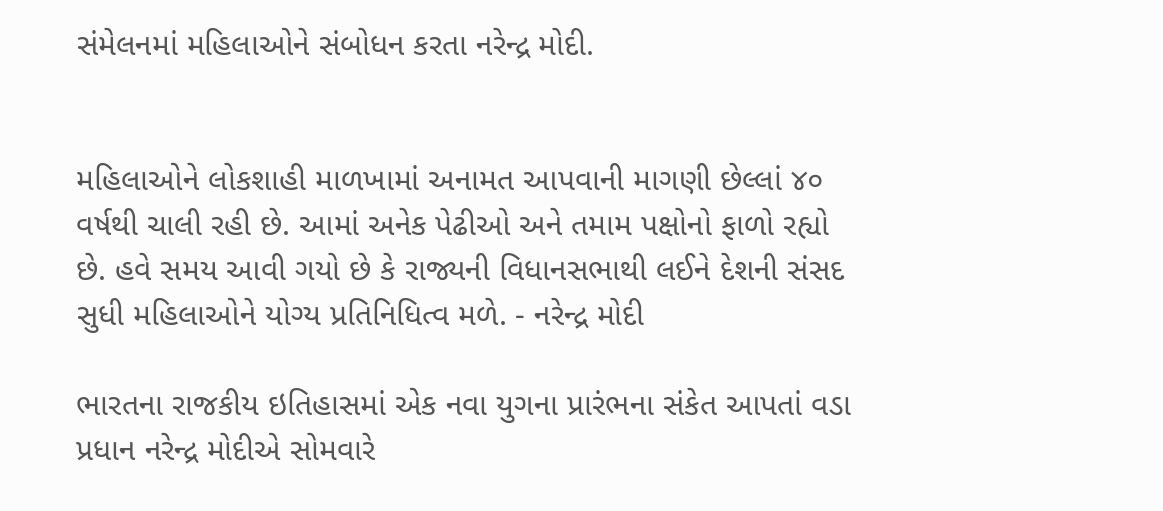સંમેલનમાં મહિલાઓને સંબોધન કરતા નરેન્દ્ર મોદી.


મહિલાઓને લોકશાહી માળખામાં અનામત આપવાની માગણી છેલ્લાં ૪૦ વર્ષથી ચાલી રહી છે. આમાં અનેક પેઢીઓ અને તમામ પક્ષોનો ફાળો રહ્યો છે. હવે સમય આવી ગયો છે કે રાજ્યની વિધાનસભાથી લઈને દેશની સંસદ સુધી મહિલાઓને યોગ્ય પ્રતિનિધિત્વ મળે. - નરેન્દ્ર મોદી

ભારતના રાજકીય ઇતિહાસમાં એક નવા યુગના પ્રારંભના સંકેત આપતાં વડા પ્રધાન નરેન્દ્ર મોદીએ સોમવારે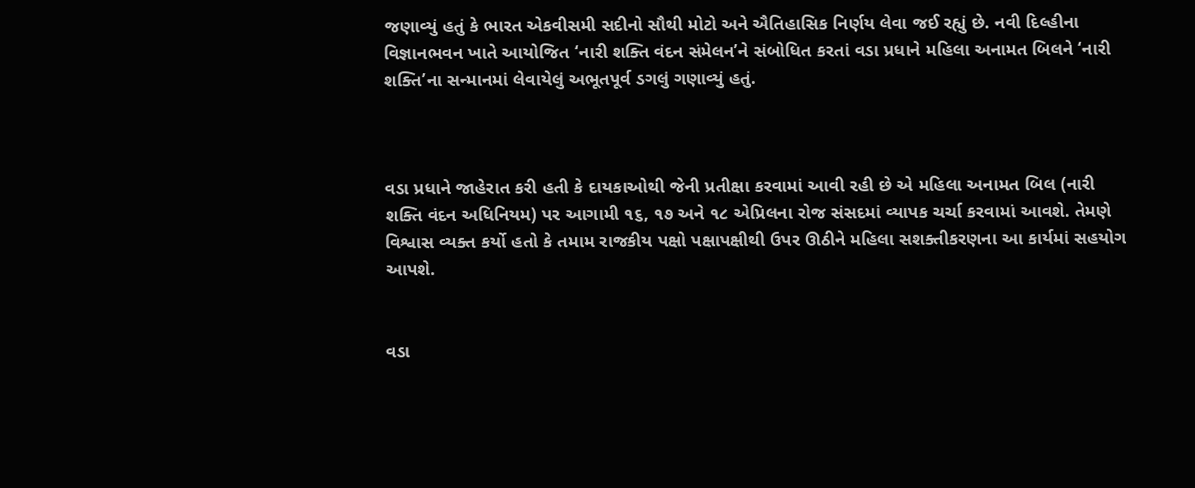જણાવ્યું હતું કે ભારત એકવીસમી સદીનો સૌથી મોટો અને ઐતિહાસિક નિર્ણય લેવા જઈ રહ્યું છે. નવી દિલ્હીના વિજ્ઞાનભવન ખાતે આયોજિત ‘નારી શક્તિ વંદન સંમેલન’ને સંબોધિત કરતાં વડા પ્રધાને મહિલા અનામત બિલને ‘નારી શક્તિ’ના સન્માનમાં લેવાયેલું અભૂતપૂર્વ ડગલું ગણાવ્યું હતું.



વડા પ્રધાને જાહેરાત કરી હતી કે દાયકાઓથી જેની પ્રતીક્ષા કરવામાં આવી રહી છે એ મહિલા અનામત બિલ (નારી શક્તિ વંદન અધિનિયમ) પર આગામી ૧૬, ૧૭ અને ૧૮ એપ્રિલના રોજ સંસદમાં વ્યાપક ચર્ચા કરવામાં આવશે. તેમણે વિશ્વાસ વ્યક્ત કર્યો હતો કે તમામ રાજકીય પક્ષો પક્ષાપક્ષીથી ઉપર ઊઠીને મહિલા સશક્તીકરણના આ કાર્યમાં સહયોગ આપશે.


વડા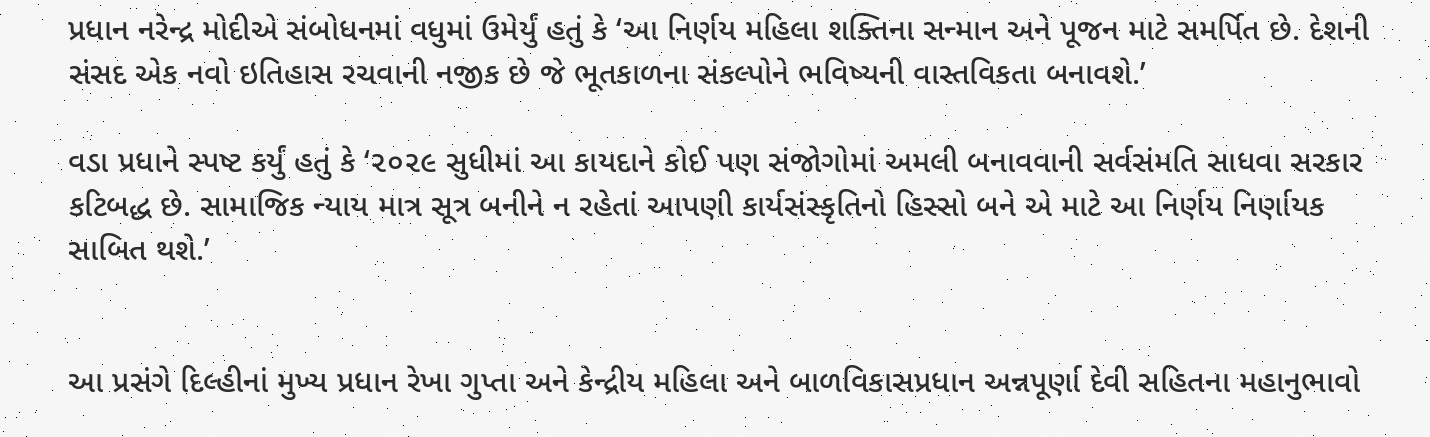પ્રધાન નરેન્દ્ર મોદીએ સંબોધનમાં વધુમાં ઉમેર્યું હતું કે ‘આ નિર્ણય મહિલા શક્તિના સન્માન અને પૂજન માટે સમર્પિત છે. દેશની સંસદ એક નવો ઇતિહાસ રચવાની નજીક છે જે ભૂતકાળના સંકલ્પોને ભવિષ્યની વાસ્તવિકતા બનાવશે.’

વડા પ્રધાને સ્પષ્ટ કર્યું હતું કે ‘૨૦૨૯ સુધીમાં આ કાયદાને કોઈ પણ સંજોગોમાં અમલી બનાવવાની સર્વસંમતિ સાધવા સરકાર કટિબદ્ધ છે. સામાજિક ન્યાય માત્ર સૂત્ર બનીને ન રહેતાં આપણી કાર્યસંસ્કૃતિનો હિસ્સો બને એ માટે આ નિર્ણય નિર્ણાયક સાબિત થશે.’


આ પ્રસંગે દિલ્હીનાં મુખ્ય પ્રધાન રેખા ગુપ્તા અને કેન્દ્રીય મહિલા અને બાળવિકાસપ્રધાન અન્નપૂર્ણા દેવી સહિતના મહાનુભાવો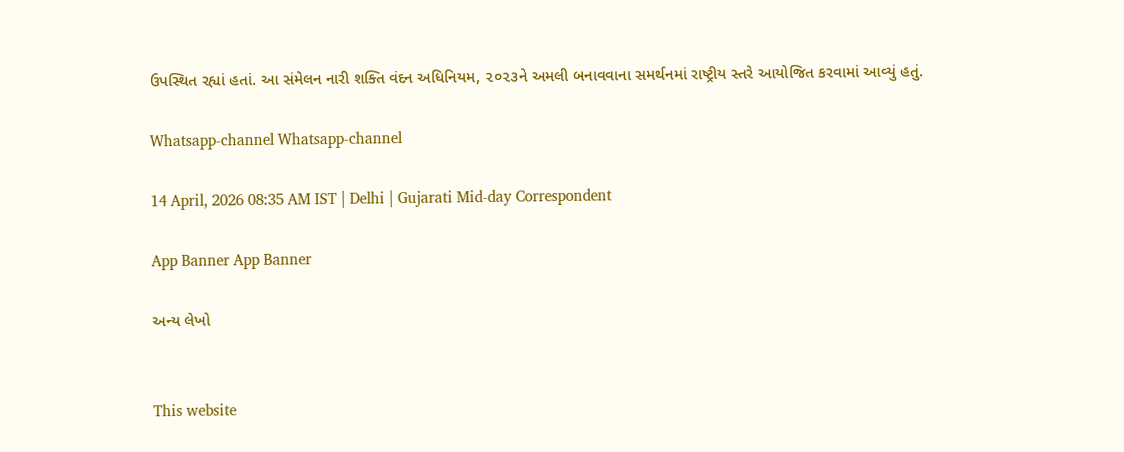ઉપસ્થિત રહ્યાં હતાં. આ સંમેલન નારી શક્તિ વંદન અધિનિયમ, ૨૦૨૩ને અમલી બનાવવાના સમર્થનમાં રાષ્ટ્રીય સ્તરે આયોજિત કરવામાં આવ્યું હતું.

Whatsapp-channel Whatsapp-channel

14 April, 2026 08:35 AM IST | Delhi | Gujarati Mid-day Correspondent

App Banner App Banner

અન્ય લેખો


This website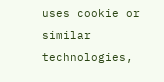uses cookie or similar technologies,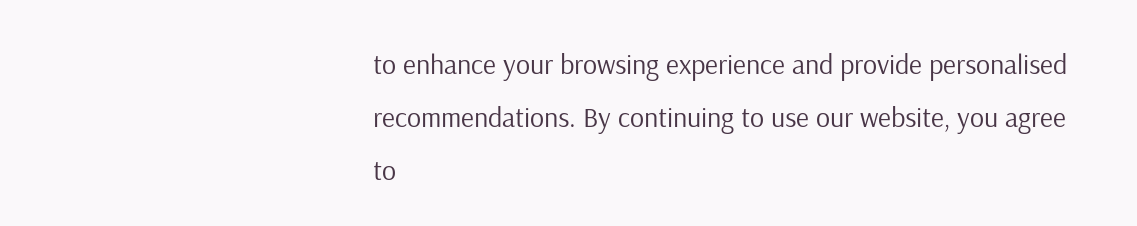to enhance your browsing experience and provide personalised recommendations. By continuing to use our website, you agree to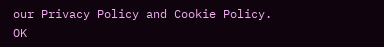our Privacy Policy and Cookie Policy. OK